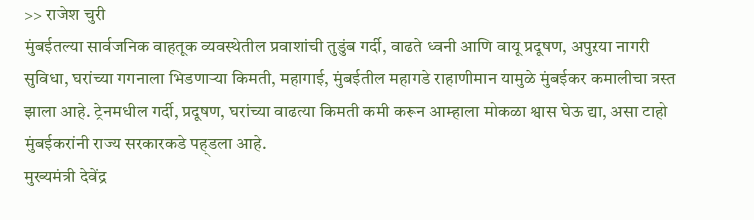>> राजेश चुरी
मुंबईतल्या सार्वजनिक वाहतूक व्यवस्थेतील प्रवाशांची तुडुंब गर्दी, वाढते ध्वनी आणि वायू प्रदूषण, अपुऱया नागरी सुविधा, घरांच्या गगनाला भिडणाऱ्या किमती, महागाई, मुंबईतील महागडे राहाणीमान यामुळे मुंबईकर कमालीचा त्रस्त झाला आहे. ट्रेनमधील गर्दी, प्रदूषण, घरांच्या वाढत्या किमती कमी करून आम्हाला मोकळा श्वास घेऊ द्या, असा टाहो मुंबईकरांनी राज्य सरकारकडे पह्डला आहे.
मुख्यमंत्री देवेंद्र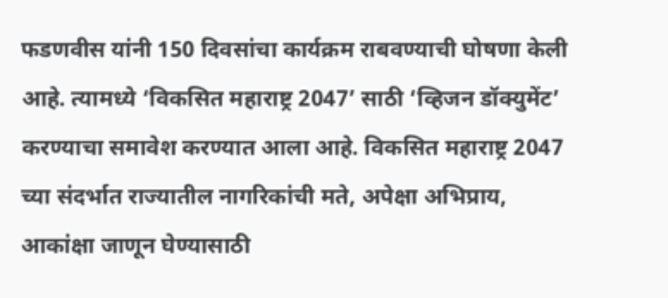फडणवीस यांनी 150 दिवसांचा कार्यक्रम राबवण्याची घोषणा केली आहे. त्यामध्ये ‘विकसित महाराष्ट्र 2047’ साठी ‘व्हिजन डॉक्युमेंट’ करण्याचा समावेश करण्यात आला आहे. विकसित महाराष्ट्र 2047 च्या संदर्भात राज्यातील नागरिकांची मते, अपेक्षा अभिप्राय, आकांक्षा जाणून घेण्यासाठी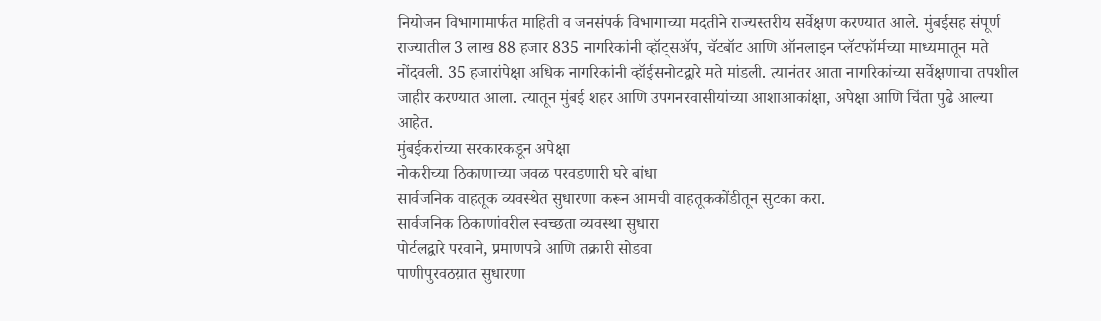नियोजन विभागामार्फत माहिती व जनसंपर्क विभागाच्या मदतीने राज्यस्तरीय सर्वेक्षण करण्यात आले. मुंबईसह संपूर्ण राज्यातील 3 लाख 88 हजार 835 नागरिकांनी व्हॉट्सॲप, चॅटबॉट आणि ऑनलाइन प्लॅटफॉर्मच्या माध्यमातून मते नोंदवली. 35 हजारांपेक्षा अधिक नागरिकांनी व्हॉईसनोटद्वारे मते मांडली. त्यानंतर आता नागरिकांच्या सर्वेक्षणाचा तपशील जाहीर करण्यात आला. त्यातून मुंबई शहर आणि उपगनरवासीयांच्या आशाआकांक्षा, अपेक्षा आणि चिंता पुढे आल्या आहेत.
मुंबईकरांच्या सरकारकडून अपेक्षा
नोकरीच्या ठिकाणाच्या जवळ परवडणारी घरे बांधा
सार्वजनिक वाहतूक व्यवस्थेत सुधारणा करून आमची वाहतूककोंडीतून सुटका करा.
सार्वजनिक ठिकाणांवरील स्वच्छता व्यवस्था सुधारा
पोर्टलद्वारे परवाने, प्रमाणपत्रे आणि तक्रारी सोडवा
पाणीपुरवठय़ात सुधारणा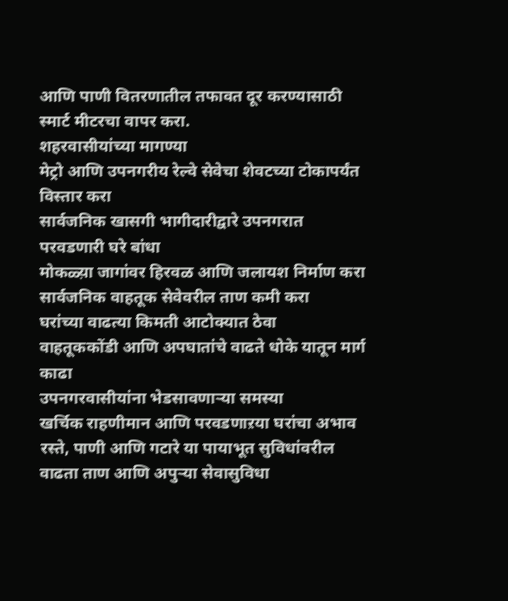आणि पाणी वितरणातील तफावत दूर करण्यासाठी स्मार्ट मीटरचा वापर करा.
शहरवासीयांच्या मागण्या
मेट्रो आणि उपनगरीय रेल्वे सेवेचा शेवटच्या टोकापर्यंत विस्तार करा
सार्वजनिक खासगी भागीदारीद्वारे उपनगरात परवडणारी घरे बांधा
मोकळ्य़ा जागांवर हिरवळ आणि जलायश निर्माण करा
सार्वजनिक वाहतूक सेवेवरील ताण कमी करा
घरांच्या वाढत्या किमती आटोक्यात ठेवा
वाहतूककोंडी आणि अपघातांचे वाढते धोके यातून मार्ग काढा
उपनगरवासीयांना भेडसावणाऱ्या समस्या
खर्चिक राहणीमान आणि परवडणाऱया घरांचा अभाव
रस्ते, पाणी आणि गटारे या पायाभूत सुविधांवरील वाढता ताण आणि अपुऱ्या सेवासुविधा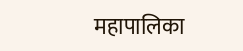महापालिका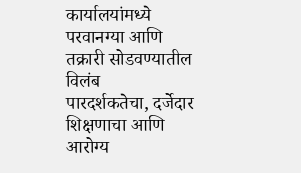कार्यालयांमध्ये परवानग्या आणि तक्रारी सोडवण्यातील विलंब
पारदर्शकतेचा, दर्जेदार शिक्षणाचा आणि आरोग्य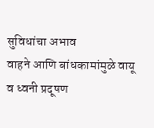सुविधांचा अभाव
वाहने आणि बांधकामांमुळे वायू व ध्वनी प्रदूषण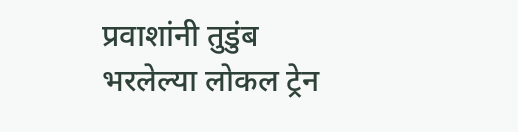प्रवाशांनी तुडुंब भरलेल्या लोकल ट्रेन